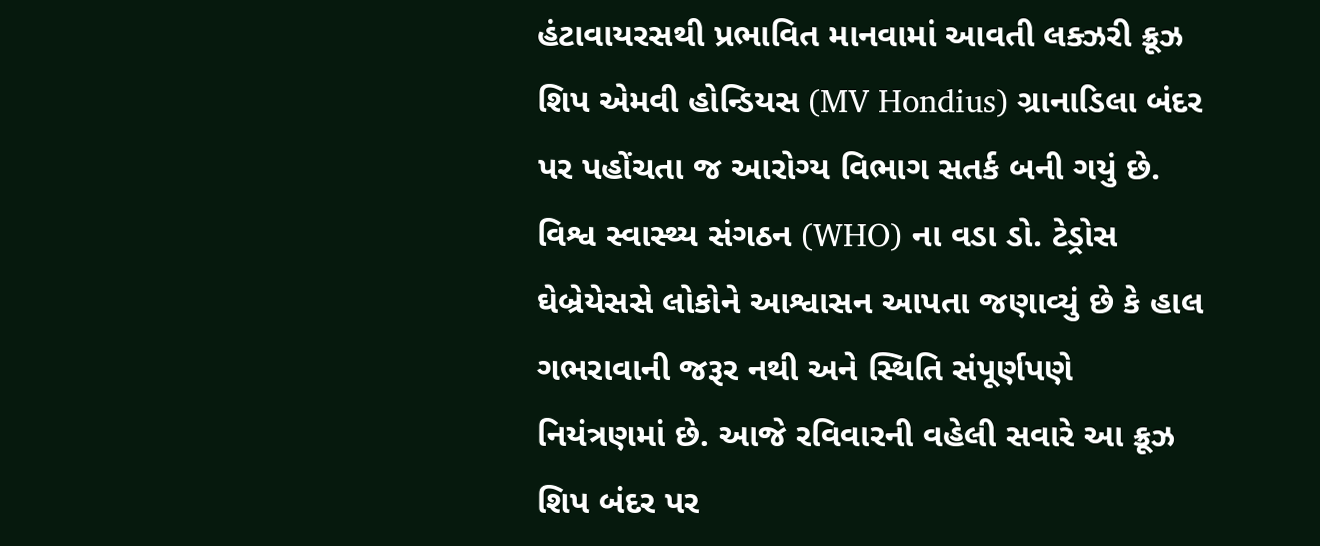હંટાવાયરસથી પ્રભાવિત માનવામાં આવતી લક્ઝરી ક્રૂઝ શિપ એમવી હોન્ડિયસ (MV Hondius) ગ્રાનાડિલા બંદર પર પહોંચતા જ આરોગ્ય વિભાગ સતર્ક બની ગયું છે. વિશ્વ સ્વાસ્થ્ય સંગઠન (WHO) ના વડા ડો. ટેડ્રોસ ઘેબ્રેયેસસે લોકોને આશ્વાસન આપતા જણાવ્યું છે કે હાલ ગભરાવાની જરૂર નથી અને સ્થિતિ સંપૂર્ણપણે નિયંત્રણમાં છે. આજે રવિવારની વહેલી સવારે આ ક્રૂઝ શિપ બંદર પર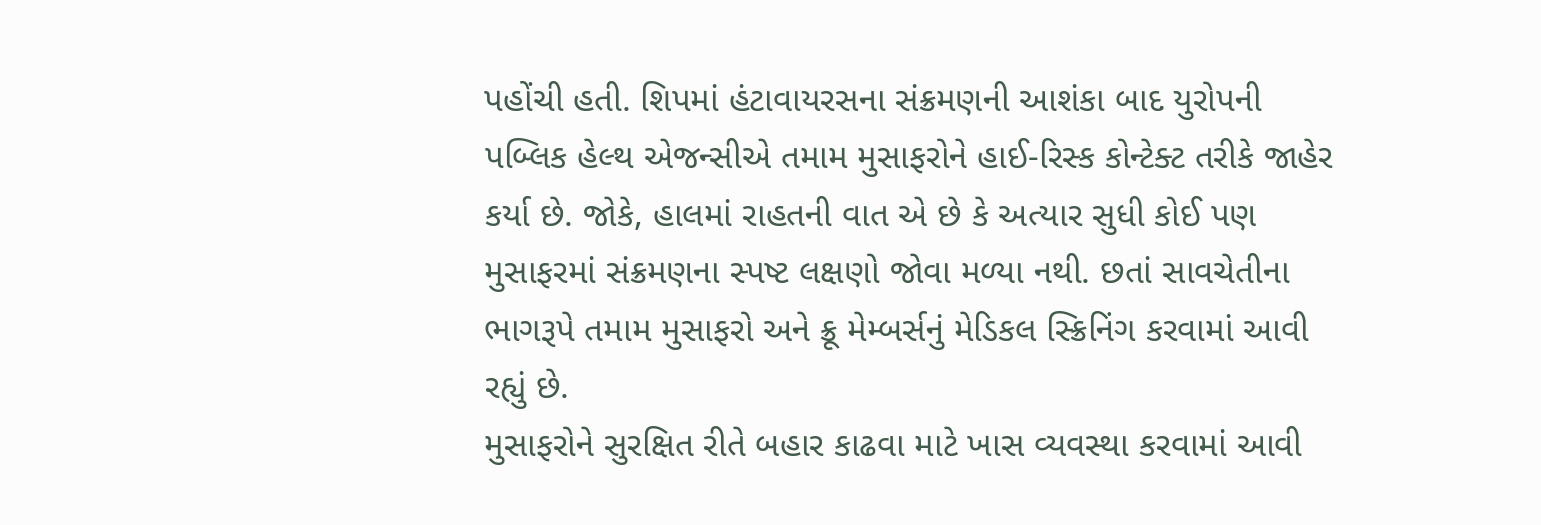પહોંચી હતી. શિપમાં હંટાવાયરસના સંક્રમણની આશંકા બાદ યુરોપની પબ્લિક હેલ્થ એજન્સીએ તમામ મુસાફરોને હાઈ-રિસ્ક કોન્ટેક્ટ તરીકે જાહેર કર્યા છે. જોકે, હાલમાં રાહતની વાત એ છે કે અત્યાર સુધી કોઈ પણ મુસાફરમાં સંક્રમણના સ્પષ્ટ લક્ષણો જોવા મળ્યા નથી. છતાં સાવચેતીના ભાગરૂપે તમામ મુસાફરો અને ક્રૂ મેમ્બર્સનું મેડિકલ સ્ક્રિનિંગ કરવામાં આવી રહ્યું છે.
મુસાફરોને સુરક્ષિત રીતે બહાર કાઢવા માટે ખાસ વ્યવસ્થા કરવામાં આવી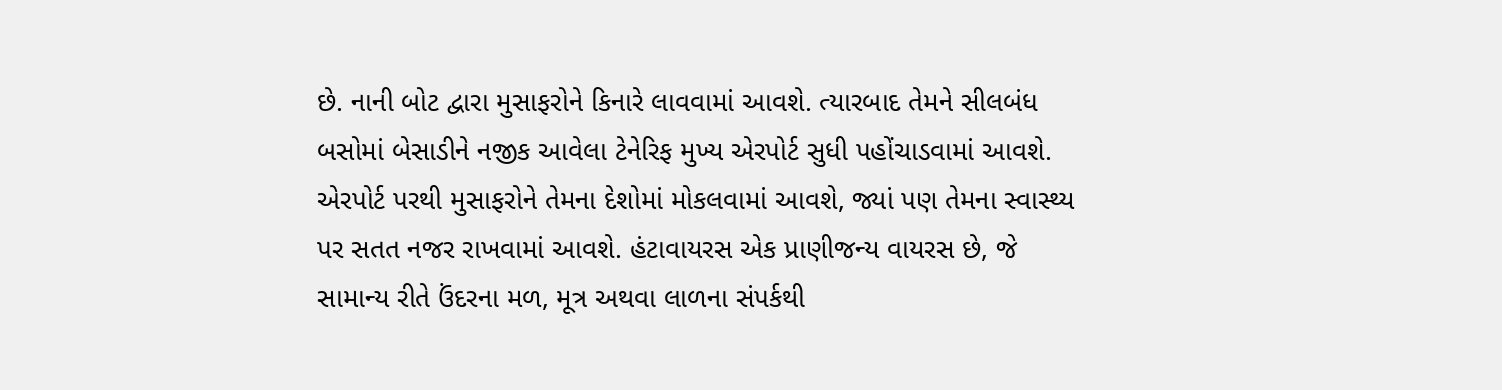છે. નાની બોટ દ્વારા મુસાફરોને કિનારે લાવવામાં આવશે. ત્યારબાદ તેમને સીલબંધ બસોમાં બેસાડીને નજીક આવેલા ટેનેરિફ મુખ્ય એરપોર્ટ સુધી પહોંચાડવામાં આવશે. એરપોર્ટ પરથી મુસાફરોને તેમના દેશોમાં મોકલવામાં આવશે, જ્યાં પણ તેમના સ્વાસ્થ્ય પર સતત નજર રાખવામાં આવશે. હંટાવાયરસ એક પ્રાણીજન્ય વાયરસ છે, જે સામાન્ય રીતે ઉંદરના મળ, મૂત્ર અથવા લાળના સંપર્કથી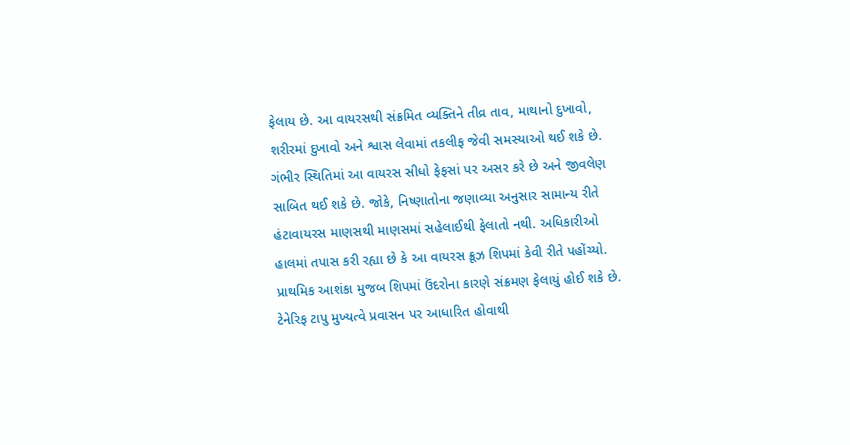ફેલાય છે. આ વાયરસથી સંક્રમિત વ્યક્તિને તીવ્ર તાવ, માથાનો દુખાવો, શરીરમાં દુખાવો અને શ્વાસ લેવામાં તકલીફ જેવી સમસ્યાઓ થઈ શકે છે. ગંભીર સ્થિતિમાં આ વાયરસ સીધો ફેફસાં પર અસર કરે છે અને જીવલેણ સાબિત થઈ શકે છે. જોકે, નિષ્ણાતોના જણાવ્યા અનુસાર સામાન્ય રીતે હંટાવાયરસ માણસથી માણસમાં સહેલાઈથી ફેલાતો નથી. અધિકારીઓ હાલમાં તપાસ કરી રહ્યા છે કે આ વાયરસ ક્રૂઝ શિપમાં કેવી રીતે પહોંચ્યો. પ્રાથમિક આશંકા મુજબ શિપમાં ઉંદરોના કારણે સંક્રમણ ફેલાયું હોઈ શકે છે.
ટેનેરિફ ટાપુ મુખ્યત્વે પ્રવાસન પર આધારિત હોવાથી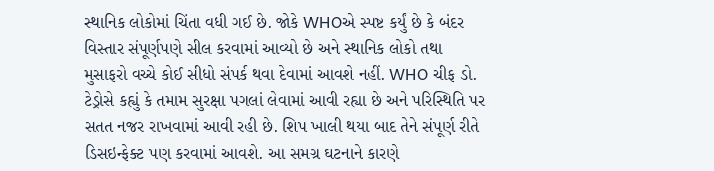સ્થાનિક લોકોમાં ચિંતા વધી ગઈ છે. જોકે WHOએ સ્પષ્ટ કર્યું છે કે બંદર વિસ્તાર સંપૂર્ણપણે સીલ કરવામાં આવ્યો છે અને સ્થાનિક લોકો તથા મુસાફરો વચ્ચે કોઈ સીધો સંપર્ક થવા દેવામાં આવશે નહીં. WHO ચીફ ડો. ટેડ્રોસે કહ્યું કે તમામ સુરક્ષા પગલાં લેવામાં આવી રહ્યા છે અને પરિસ્થિતિ પર સતત નજર રાખવામાં આવી રહી છે. શિપ ખાલી થયા બાદ તેને સંપૂર્ણ રીતે ડિસઇન્ફેક્ટ પણ કરવામાં આવશે. આ સમગ્ર ઘટનાને કારણે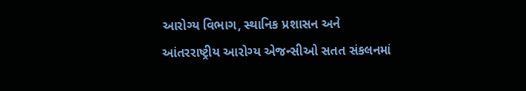આરોગ્ય વિભાગ, સ્થાનિક પ્રશાસન અને આંતરરાષ્ટ્રીય આરોગ્ય એજન્સીઓ સતત સંકલનમાં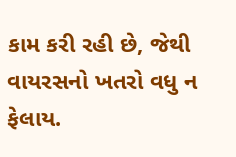કામ કરી રહી છે, જેથી વાયરસનો ખતરો વધુ ન ફેલાય.